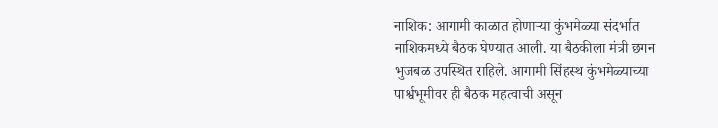नाशिक: आगामी काळात होणाऱ्या कुंभमेळ्या संदर्भात नाशिकमध्ये बैठक घेण्यात आली. या बैठकीला मंत्री छगन भुजबळ उपस्थित राहिले. आगामी सिंहस्थ कुंभमेळ्याच्या पार्श्वभूमीवर ही बैठक महत्वाची असून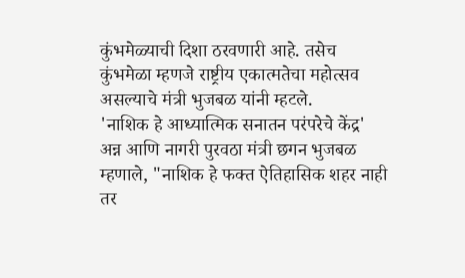कुंभमेळ्याची दिशा ठरवणारी आहे. तसेच कुंभमेळा म्हणजे राष्ट्रीय एकात्मतेचा महोत्सव असल्याचे मंत्री भुजबळ यांनी म्हटले.
'नाशिक हे आध्यात्मिक सनातन परंपरेचे केंद्र'
अन्न आणि नागरी पुरवठा मंत्री छगन भुजबळ म्हणाले, "नाशिक हे फक्त ऐतिहासिक शहर नाही तर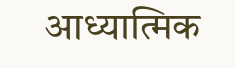आध्यात्मिक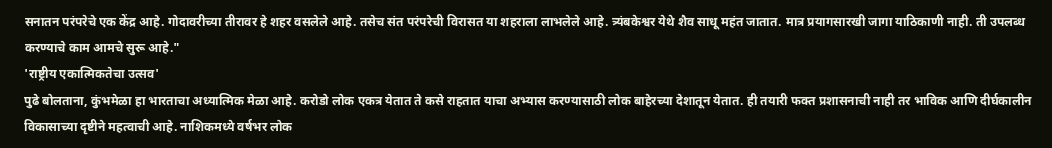सनातन परंपरेचे एक केंद्र आहे. गोदावरीच्या तीरावर हे शहर वसलेले आहे. तसेच संत परंपरेची विरासत या शहराला लाभलेले आहे. त्र्यंबकेश्वर येथे शैव साधू महंत जातात. मात्र प्रयागसारखी जागा याठिकाणी नाही. ती उपलब्ध करण्याचे काम आमचे सुरू आहे."
'राष्ट्रीय एकात्मिकतेचा उत्सव'
पुढे बोलताना, कुंभमेळा हा भारताचा अध्यात्मिक मेळा आहे. करोडो लोक एकत्र येतात ते कसे राहतात याचा अभ्यास करण्यासाठी लोक बाहेरच्या देशातून येतात. ही तयारी फक्त प्रशासनाची नाही तर भाविक आणि दीर्घकालीन विकासाच्या दृष्टीने महत्वाची आहे. नाशिकमध्ये वर्षभर लोक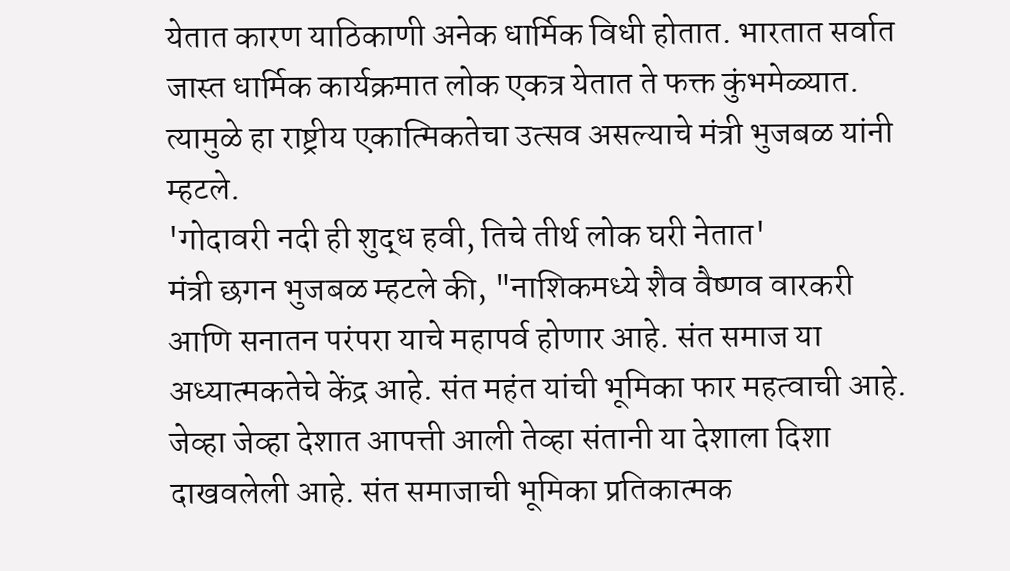येतात कारण याठिकाणी अनेक धार्मिक विधी होतात. भारतात सर्वात जास्त धार्मिक कार्यक्रमात लोक एकत्र येतात ते फक्त कुंभमेळ्यात. त्यामुळे हा राष्ट्रीय एकात्मिकतेचा उत्सव असल्याचे मंत्री भुजबळ यांनी म्हटले.
'गोदावरी नदी ही शुद्ध हवी, तिचे तीर्थ लोक घरी नेतात'
मंत्री छगन भुजबळ म्हटले की, "नाशिकमध्ये शैव वैष्णव वारकरी आणि सनातन परंपरा याचे महापर्व होणार आहे. संत समाज या अध्यात्मकतेचे केंद्र आहे. संत महंत यांची भूमिका फार महत्वाची आहे. जेव्हा जेव्हा देशात आपत्ती आली तेव्हा संतानी या देशाला दिशा दाखवलेली आहे. संत समाजाची भूमिका प्रतिकात्मक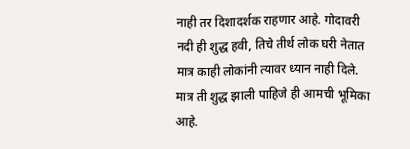नाही तर दिशादर्शक राहणार आहे. गोदावरी नदी ही शुद्ध हवी, तिचे तीर्थ लोक घरी नेतात मात्र काही लोकांनी त्यावर ध्यान नाही दिले. मात्र ती शुद्ध झाली पाहिजे ही आमची भूमिका आहे.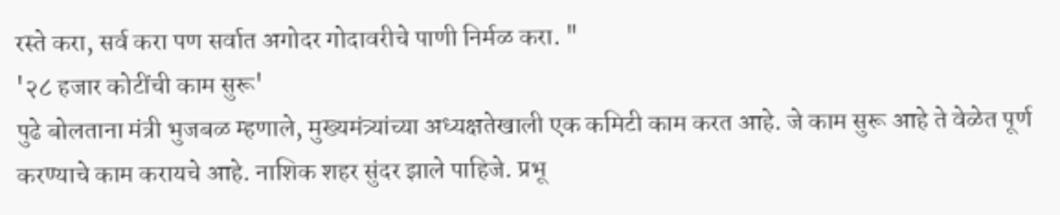रस्ते करा, सर्व करा पण सर्वात अगोदर गोदावरीचे पाणी निर्मळ करा. "
'२८ हजार कोटींची काम सुरू'
पुढे बोलताना मंत्री भुजबळ म्हणाले, मुख्यमंत्र्यांच्या अध्यक्षतेखाली एक कमिटी काम करत आहे. जे काम सुरू आहे ते वेळेत पूर्ण करण्याचे काम करायचे आहे. नाशिक शहर सुंदर झाले पाहिजे. प्रभू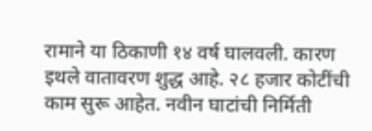रामाने या ठिकाणी १४ वर्ष घालवली. कारण इथले वातावरण शुद्ध आहे. २८ हजार कोटींची काम सुरू आहेत. नवीन घाटांची निर्मिती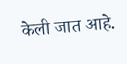केली जात आहे.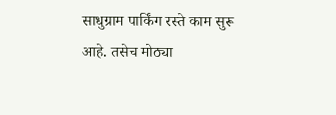साधुग्राम पार्किंग रस्ते काम सुरू आहे. तसेच मोठ्या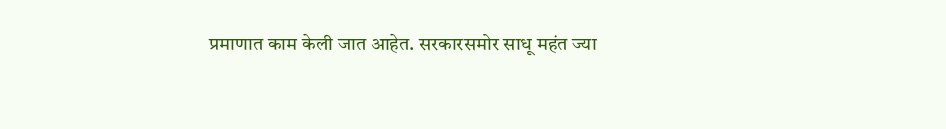प्रमाणात काम केली जात आहेत. सरकारसमोर साधू महंत ज्या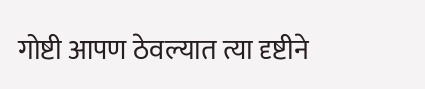गोष्टी आपण ठेवल्यात त्या दृष्टीने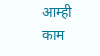आम्ही काम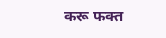करू फक्त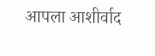आपला आशीर्वाद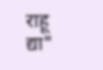राहू द्या"